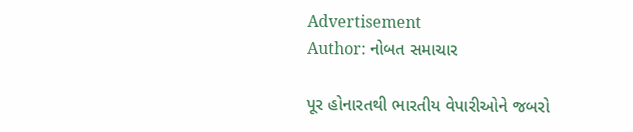Advertisement
Author: નોબત સમાચાર

પૂર હોનારતથી ભારતીય વેપારીઓને જબરો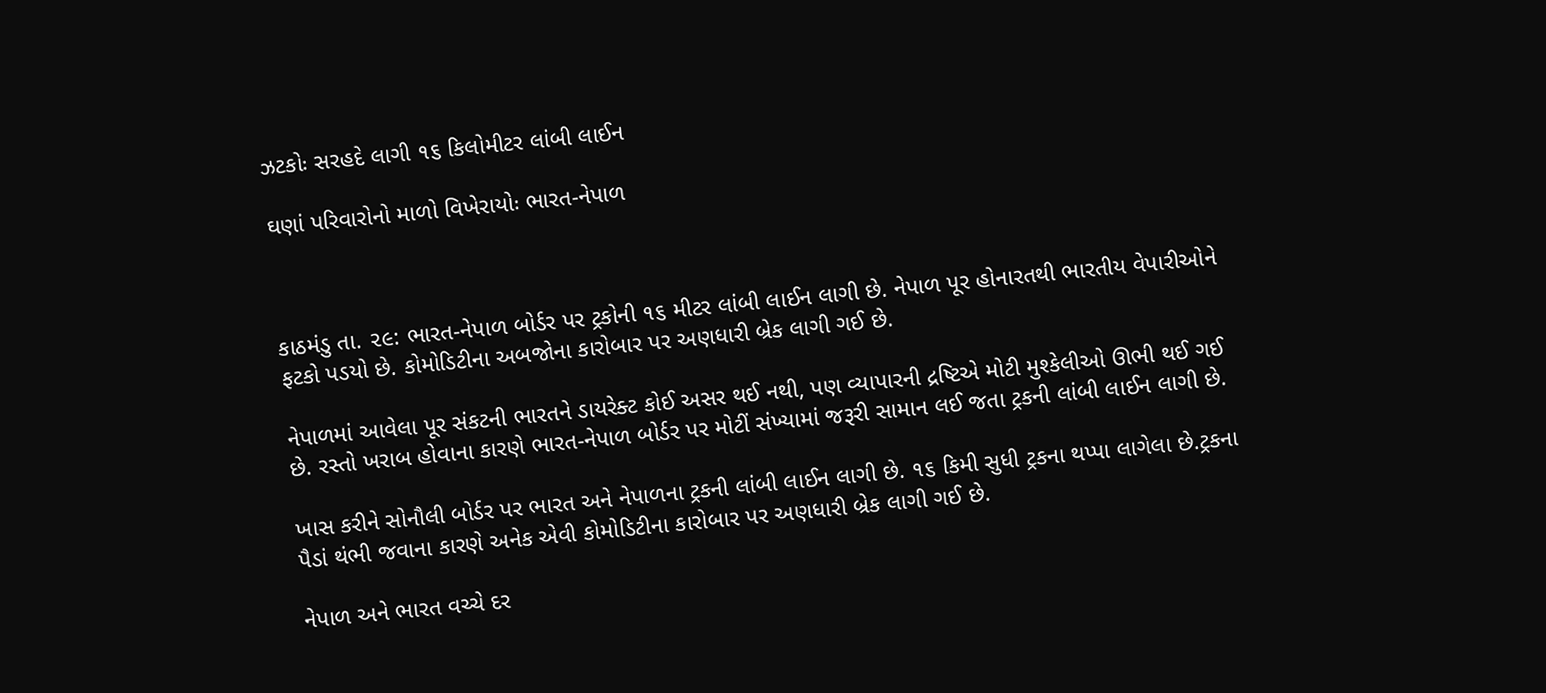ઝટકોઃ સરહદે લાગી ૧૬ કિલોમીટર લાંબી લાઈન

ઘણાં પરિવારોનો માળો વિખેરાયોઃ ભારત-નેપાળ



કાઠમંડુ તા. ૨૯: ભારત-નેપાળ બોર્ડર પર ટ્રકોની ૧૬ મીટર લાંબી લાઈન લાગી છે. નેપાળ પૂર હોનારતથી ભારતીય વેપારીઓને ફટકો પડયો છે. કોમોડિટીના અબજોના કારોબાર પર અણધારી બ્રેક લાગી ગઈ છે.

નેપાળમાં આવેલા પૂર સંકટની ભારતને ડાયરેક્ટ કોઈ અસર થઈ નથી, પણ વ્યાપારની દ્રષ્ટિએ મોટી મુશ્કેલીઓ ઊભી થઈ ગઈ છે. રસ્તો ખરાબ હોવાના કારણે ભારત-નેપાળ બોર્ડર પર મોટીં સંખ્યામાં જરૂરી સામાન લઈ જતા ટ્રકની લાંબી લાઈન લાગી છે.

ખાસ કરીને સોનૌલી બોર્ડર પર ભારત અને નેપાળના ટ્રકની લાંબી લાઈન લાગી છે. ૧૬ કિમી સુધી ટ્રકના થપ્પા લાગેલા છે.ટ્રકના પૈડાં થંભી જવાના કારણે અનેક એવી કોમોડિટીના કારોબાર પર અણધારી બ્રેક લાગી ગઈ છે.

નેપાળ અને ભારત વચ્ચે દર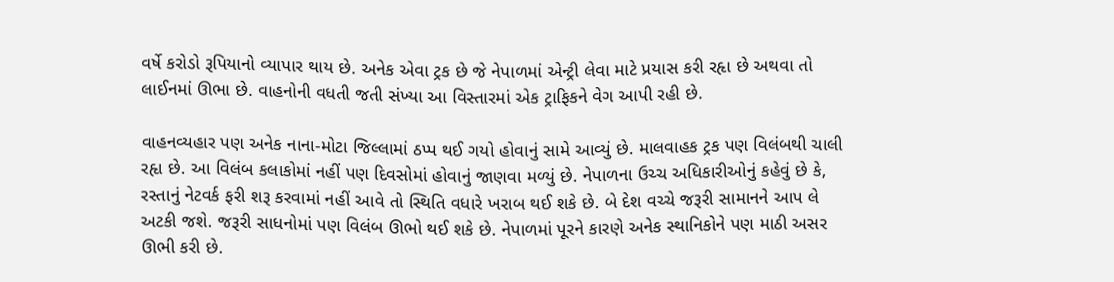વર્ષે કરોડો રૂપિયાનો વ્યાપાર થાય છે. અનેક એવા ટ્રક છે જે નેપાળમાં એન્ટ્રી લેવા માટે પ્રયાસ કરી રહૃા છે અથવા તો લાઈનમાં ઊભા છે. વાહનોની વધતી જતી સંખ્યા આ વિસ્તારમાં એક ટ્રાફિકને વેગ આપી રહી છે.

વાહનવ્યહાર પણ અનેક નાના-મોટા જિલ્લામાં ઠપ્પ થઈ ગયો હોવાનું સામે આવ્યું છે. માલવાહક ટ્રક પણ વિલંબથી ચાલી રહૃા છે. આ વિલંબ કલાકોમાં નહીં પણ દિવસોમાં હોવાનું જાણવા મળ્યું છે. નેપાળના ઉચ્ચ અધિકારીઓનું કહેવું છે કે, રસ્તાનું નેટવર્ક ફરી શરૂ કરવામાં નહીં આવે તો સ્થિતિ વધારે ખરાબ થઈ શકે છે. બે દેશ વચ્ચે જરૂરી સામાનને આપ લે અટકી જશે. જરૂરી સાધનોમાં પણ વિલંબ ઊભો થઈ શકે છે. નેપાળમાં પૂરને કારણે અનેક સ્થાનિકોને પણ માઠી અસર ઊભી કરી છે.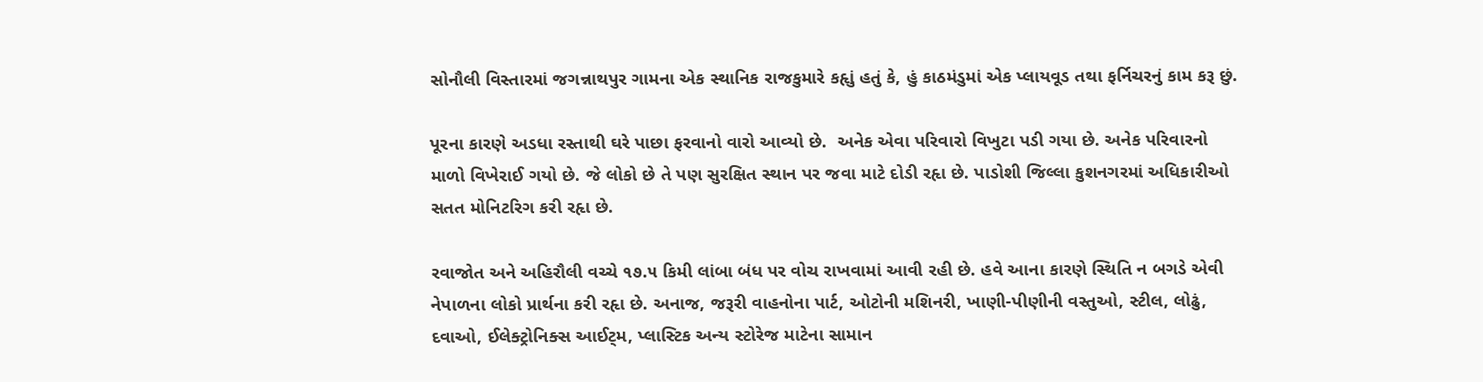સોનૌલી વિસ્તારમાં જગન્નાથપુર ગામના એક સ્થાનિક રાજકુમારે કહૃાું હતું કે, હું કાઠમંડુમાં એક પ્લાયવૂડ તથા ફર્નિચરનું કામ કરૂ છું.

પૂરના કારણે અડધા રસ્તાથી ઘરે પાછા ફરવાનો વારો આવ્યો છે.  અનેક એવા પરિવારો વિખુટા પડી ગયા છે. અનેક પરિવારનો માળો વિખેરાઈ ગયો છે. જે લોકો છે તે પણ સુરક્ષિત સ્થાન પર જવા માટે દોડી રહૃા છે. પાડોશી જિલ્લા કુશનગરમાં અધિકારીઓ સતત મોનિટરિગ કરી રહૃા છે.

રવાજોત અને અહિરૌલી વચ્ચે ૧૭.૫ કિમી લાંબા બંધ પર વોચ રાખવામાં આવી રહી છે. હવે આના કારણે સ્થિતિ ન બગડે એવી નેપાળના લોકો પ્રાર્થના કરી રહૃા છે. અનાજ, જરૂરી વાહનોના પાર્ટ, ઓટોની મશિનરી, ખાણી-પીણીની વસ્તુઓ, સ્ટીલ, લોઢું, દવાઓ, ઈલેક્ટ્રોનિક્સ આઈટ્મ, પ્લાસ્ટિક અન્ય સ્ટોરેજ માટેના સામાન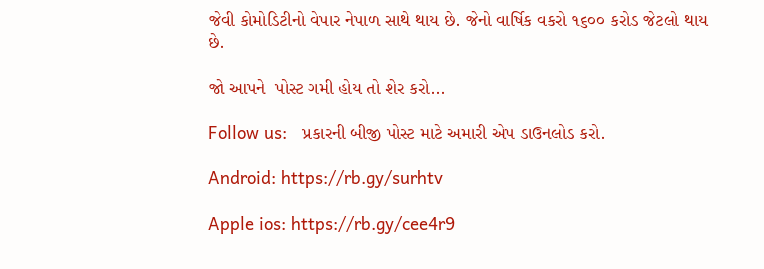જેવી કોમોડિટીનો વેપાર નેપાળ સાથે થાય છે. જેનો વાર્ષિક વકરો ૧૬૦૦ કરોડ જેટલો થાય છે.

જો આપને  પોસ્ટ ગમી હોય તો શેર કરો...

Follow us:   પ્રકારની બીજી પોસ્ટ માટે અમારી એપ ડાઉનલોડ કરો.

Android: https://rb.gy/surhtv

Apple ios: https://rb.gy/cee4r9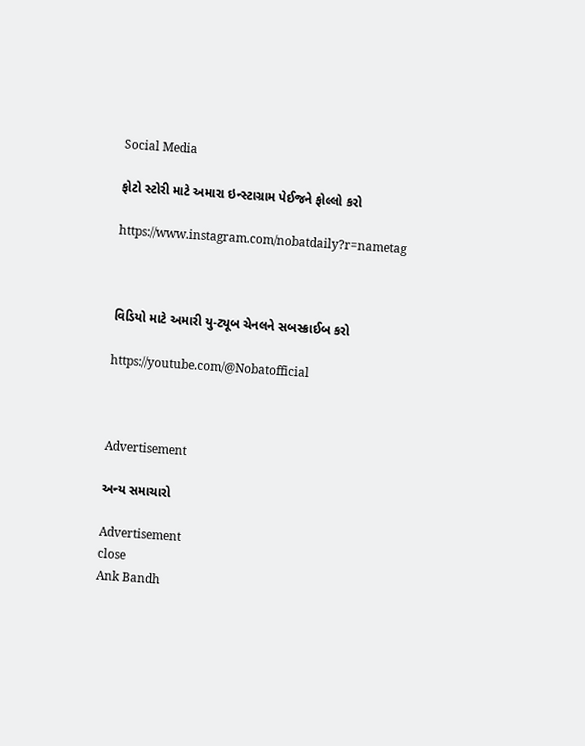Social Media

ફોટો સ્ટોરી માટે અમારા ઇન્સ્ટાગ્રામ પેઈજને ફોલ્લો કરો

https://www.instagram.com/nobatdaily?r=nametag



વિડિયો માટે અમારી યુ-ટ્યૂબ ચેનલને સબસ્ક્રાઈબ કરો

https://youtube.com/@Nobatofficial



Advertisement

અન્ય સમાચારો

Advertisement
close
Ank Bandh